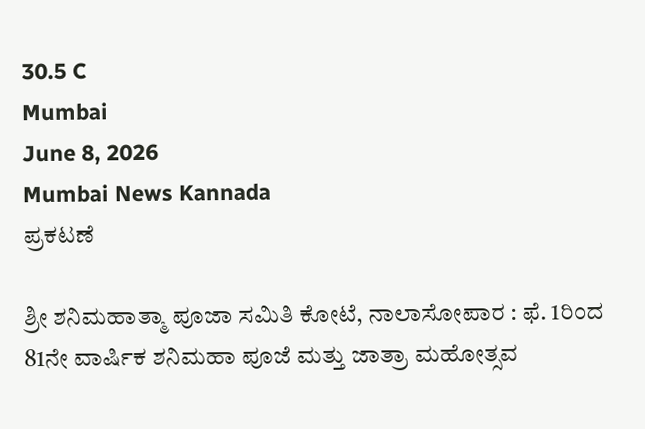30.5 C
Mumbai
June 8, 2026
Mumbai News Kannada
ಪ್ರಕಟಣೆ

ಶ್ರೀ ಶನಿಮಹಾತ್ಮಾ ಪೂಜಾ ಸಮಿತಿ ಕೋಟೆ, ನಾಲಾಸೋಪಾರ : ಫೆ. 1ರಿಂದ 81ನೇ ವಾರ್ಷಿಕ ಶನಿಮಹಾ ಪೂಜೆ ಮತ್ತು ಜಾತ್ರಾ ಮಹೋತ್ಸವ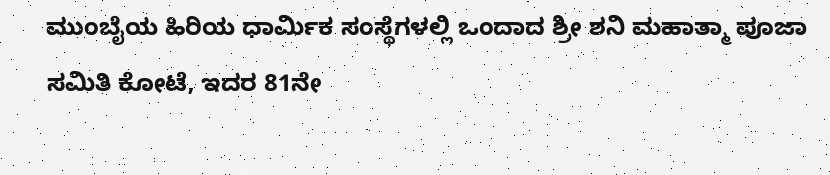ಮುಂಬೈಯ ಹಿರಿಯ ಧಾರ್ಮಿಕ ಸಂಸ್ಥೆಗಳಲ್ಲಿ ಒಂದಾದ ಶ್ರೀ ಶನಿ ಮಹಾತ್ಮಾ ಪೂಜಾ ಸಮಿತಿ ಕೋಟೆ, ಇದರ 81ನೇ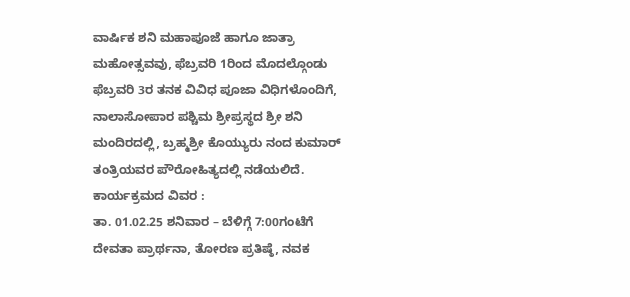ವಾರ್ಷಿಕ ಶನಿ ಮಹಾಪೂಜೆ ಹಾಗೂ ಜಾತ್ರಾ ಮಹೋತ್ಸವವು, ಫೆಬ್ರವರಿ 1ರಿಂದ ಮೊದಲ್ಗೊಂಡು ಫೆಬ್ರವರಿ 3ರ ತನಕ ವಿವಿಧ ಪೂಜಾ ವಿಧಿಗಳೊಂದಿಗೆ, ನಾಲಾಸೋಪಾರ ಪಶ್ಚಿಮ ಶ್ರೀಪ್ರಸ್ಥದ ಶ್ರೀ ಶನಿ ಮಂದಿರದಲ್ಲಿ, ಬ್ರಹ್ಮಶ್ರೀ ಕೊಯ್ಯುರು ನಂದ ಕುಮಾರ್ ತಂತ್ರಿಯವರ ಪೌರೋಹಿತ್ಯದಲ್ಲಿ ನಡೆಯಲಿದೆ.
ಕಾರ್ಯಕ್ರಮದ ವಿವರ :
ತಾ. 01.02.25 ಶನಿವಾರ – ಬೆಳಿಗ್ಗೆ 7:00ಗಂಟೆಗೆ ದೇವತಾ ಪ್ರಾರ್ಥನಾ, ತೋರಣ ಪ್ರತಿಷ್ಠೆ, ನವಕ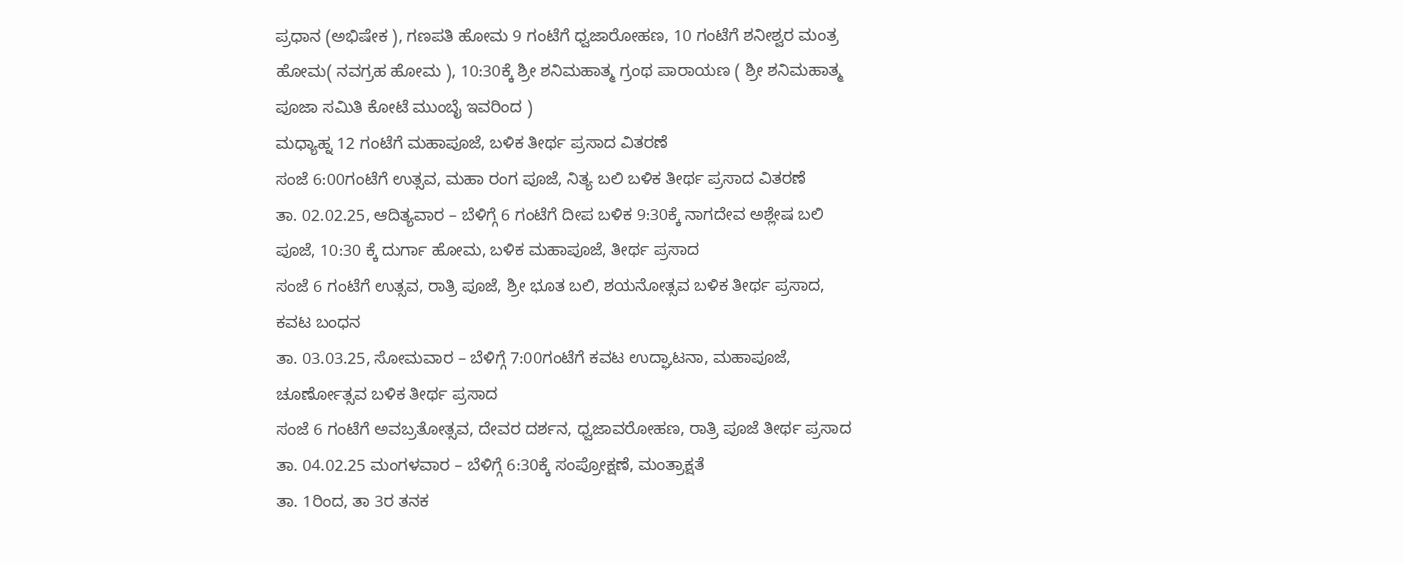ಪ್ರಧಾನ (ಅಭಿಷೇಕ ), ಗಣಪತಿ ಹೋಮ 9 ಗಂಟೆಗೆ ಧ್ವಜಾರೋಹಣ, 10 ಗಂಟೆಗೆ ಶನೀಶ್ವರ ಮಂತ್ರ ಹೋಮ( ನವಗ್ರಹ ಹೋಮ ), 10:30ಕ್ಕೆ ಶ್ರೀ ಶನಿಮಹಾತ್ಮ ಗ್ರಂಥ ಪಾರಾಯಣ ( ಶ್ರೀ ಶನಿಮಹಾತ್ಮ ಪೂಜಾ ಸಮಿತಿ ಕೋಟೆ ಮುಂಬೈ ಇವರಿಂದ )
ಮಧ್ಯಾಹ್ನ 12 ಗಂಟೆಗೆ ಮಹಾಪೂಜೆ, ಬಳಿಕ ತೀರ್ಥ ಪ್ರಸಾದ ವಿತರಣೆ
ಸಂಜೆ 6:00ಗಂಟೆಗೆ ಉತ್ಸವ, ಮಹಾ ರಂಗ ಪೂಜೆ, ನಿತ್ಯ ಬಲಿ ಬಳಿಕ ತೀರ್ಥ ಪ್ರಸಾದ ವಿತರಣೆ
ತಾ. 02.02.25, ಆದಿತ್ಯವಾರ – ಬೆಳಿಗ್ಗೆ 6 ಗಂಟೆಗೆ ದೀಪ ಬಳಿಕ 9:30ಕ್ಕೆ ನಾಗದೇವ ಅಶ್ಲೇಷ ಬಲಿ ಪೂಜೆ, 10:30 ಕ್ಕೆ ದುರ್ಗಾ ಹೋಮ, ಬಳಿಕ ಮಹಾಪೂಜೆ, ತೀರ್ಥ ಪ್ರಸಾದ
ಸಂಜೆ 6 ಗಂಟೆಗೆ ಉತ್ಸವ, ರಾತ್ರಿ ಪೂಜೆ, ಶ್ರೀ ಭೂತ ಬಲಿ, ಶಯನೋತ್ಸವ ಬಳಿಕ ತೀರ್ಥ ಪ್ರಸಾದ, ಕವಟ ಬಂಧನ
ತಾ. 03.03.25, ಸೋಮವಾರ – ಬೆಳಿಗ್ಗೆ 7:00ಗಂಟೆಗೆ ಕವಟ ಉದ್ಘಾಟನಾ, ಮಹಾಪೂಜೆ, ಚೂರ್ಣೋತ್ಸವ ಬಳಿಕ ತೀರ್ಥ ಪ್ರಸಾದ
ಸಂಜೆ 6 ಗಂಟೆಗೆ ಅವಬ್ರತೋತ್ಸವ, ದೇವರ ದರ್ಶನ, ಧ್ವಜಾವರೋಹಣ, ರಾತ್ರಿ ಪೂಜೆ ತೀರ್ಥ ಪ್ರಸಾದ
ತಾ. 04.02.25 ಮಂಗಳವಾರ – ಬೆಳಿಗ್ಗೆ 6:30ಕ್ಕೆ ಸಂಪ್ರೋಕ್ಷಣೆ, ಮಂತ್ರಾಕ್ಷತೆ
ತಾ. 1ರಿಂದ, ತಾ 3ರ ತನಕ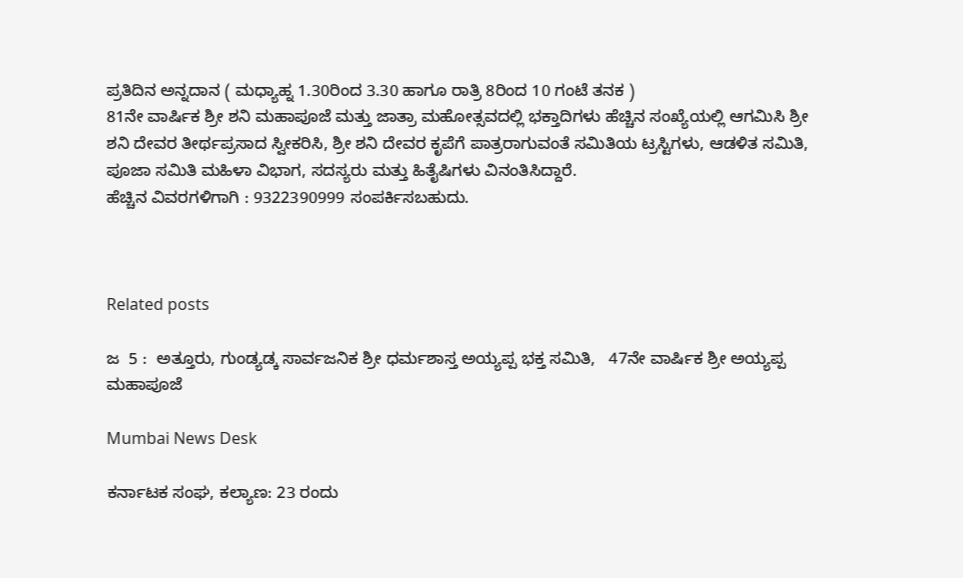ಪ್ರತಿದಿನ ಅನ್ನದಾನ ( ಮಧ್ಯಾಹ್ನ 1.30ರಿಂದ 3.30 ಹಾಗೂ ರಾತ್ರಿ 8ರಿಂದ 10 ಗಂಟೆ ತನಕ )
81ನೇ ವಾರ್ಷಿಕ ಶ್ರೀ ಶನಿ ಮಹಾಪೂಜೆ ಮತ್ತು ಜಾತ್ರಾ ಮಹೋತ್ಸವದಲ್ಲಿ ಭಕ್ತಾದಿಗಳು ಹೆಚ್ಚಿನ ಸಂಖ್ಯೆಯಲ್ಲಿ ಆಗಮಿಸಿ ಶ್ರೀ ಶನಿ ದೇವರ ತೀರ್ಥಪ್ರಸಾದ ಸ್ವೀಕರಿಸಿ, ಶ್ರೀ ಶನಿ ದೇವರ ಕೃಪೆಗೆ ಪಾತ್ರರಾಗುವಂತೆ ಸಮಿತಿಯ ಟ್ರಸ್ಟಿಗಳು, ಆಡಳಿತ ಸಮಿತಿ, ಪೂಜಾ ಸಮಿತಿ ಮಹಿಳಾ ವಿಭಾಗ, ಸದಸ್ಯರು ಮತ್ತು ಹಿತೈಷಿಗಳು ವಿನಂತಿಸಿದ್ದಾರೆ.
ಹೆಚ್ಚಿನ ವಿವರಗಳಿಗಾಗಿ : 9322390999 ಸಂಪರ್ಕಿಸಬಹುದು.



Related posts

ಜ  5 :  ಅತ್ತೂರು, ಗುಂಡ್ಯಡ್ಕ ಸಾರ್ವಜನಿಕ ಶ್ರೀ ಧರ್ಮಶಾಸ್ತ ಅಯ್ಯಪ್ಪ ಭಕ್ತ ಸಮಿತಿ,   47ನೇ ವಾರ್ಷಿಕ ಶ್ರೀ ಅಯ್ಯಪ್ಪ  ಮಹಾಪೂಜೆ

Mumbai News Desk

ಕರ್ನಾಟಕ ಸಂಘ, ಕಲ್ಯಾಣ: 23 ರಂದು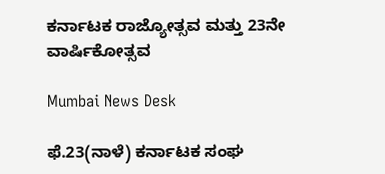ಕರ್ನಾಟಕ ರಾಜ್ಯೋತ್ಸವ ಮತ್ತು 23ನೇ ವಾರ್ಷಿಕೋತ್ಸವ

Mumbai News Desk

ಫೆ.23(ನಾಳೆ) ಕರ್ನಾಟಕ ಸಂಘ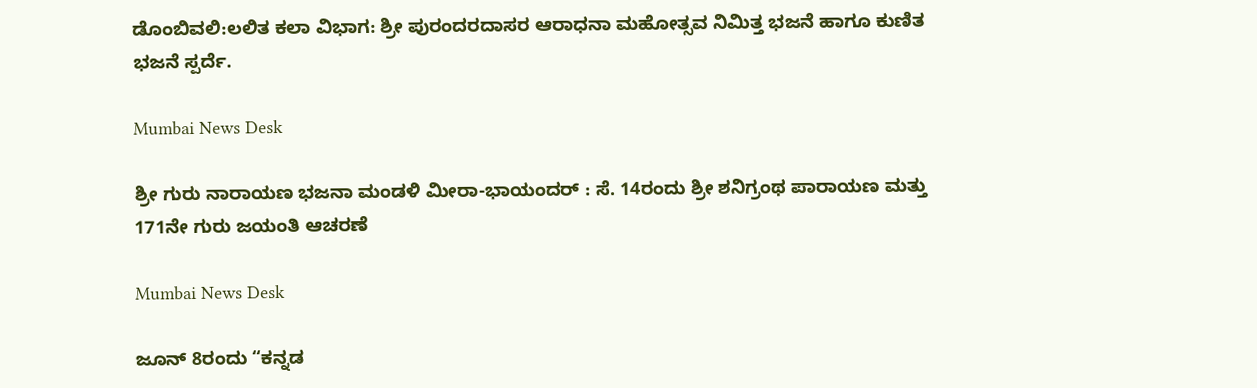ಡೊಂಬಿವಲಿ:ಲಲಿತ ಕಲಾ ವಿಭಾಗ: ಶ್ರೀ ಪುರಂದರದಾಸರ ಆರಾಧನಾ ಮಹೋತ್ಸವ ನಿಮಿತ್ತ ಭಜನೆ ಹಾಗೂ ಕುಣಿತ ಭಜನೆ ಸ್ಪರ್ದೆ.

Mumbai News Desk

ಶ್ರೀ ಗುರು ನಾರಾಯಣ ಭಜನಾ ಮಂಡಳಿ ಮೀರಾ-ಭಾಯಂದರ್ : ಸೆ. 14ರಂದು ಶ್ರೀ ಶನಿಗ್ರಂಥ ಪಾರಾಯಣ ಮತ್ತು 171ನೇ ಗುರು ಜಯಂತಿ ಆಚರಣೆ

Mumbai News Desk

ಜೂನ್ 8ರಂದು “ಕನ್ನಡ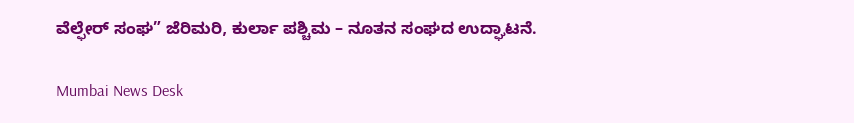ವೆಲ್ಫೇರ್ ಸಂಘ” ಜೆರಿಮರಿ, ಕುರ್ಲಾ ಪಶ್ಚಿಮ – ನೂತನ ಸಂಘದ ಉದ್ಘಾಟನೆ.

Mumbai News Desk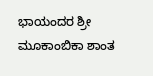ಭಾಯಂದರ ಶ್ರೀ  ಮೂಕಾಂಬಿಕಾ ಶಾಂತ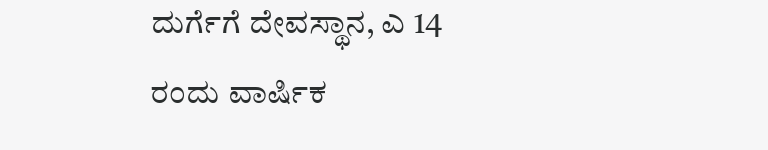ದುರ್ಗೆಗೆ ದೇವಸ್ಥಾನ, ಎ 14 ರಂದು ವಾರ್ಷಿಕ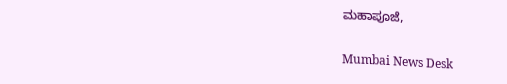ಮಹಾಪೂಜೆ,

Mumbai News Desk